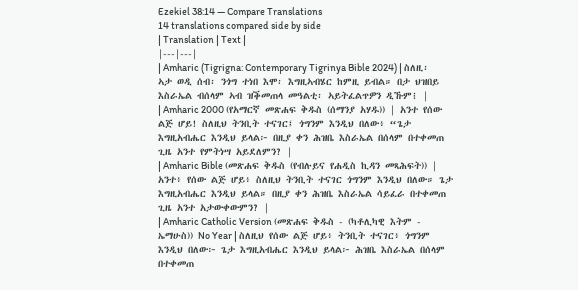Ezekiel 38:14 — Compare Translations
14 translations compared side by side
| Translation | Text |
|---|---|
| Amharic (Tigrigna: Contemporary Tigrinya Bible 2024) | ስለዚ፡ ኣታ ወዲ ሰብ፡ ንጎግ ተነበ እሞ፡ እግዚኣብሄር ከምዚ ይብል። በታ ህዝበይ እስራኤል ብሰላም ኣብ ዝቕመጠላ መዓልቲ፡ ኣይትፈልጥዎን ዲኹም፧ |
| Amharic 2000 (የአማርኛ መጽሐፍ ቅዱስ (ሰማንያ አሃዱ)) | አንተ የሰው ልጅ ሆይ! ስለዚህ ትንቢት ተናገር፤ ጎግንም እንዲህ በለው፥ “ጌታ እግዚአብሔር እንዲህ ይላል፦ በዚያ ቀን ሕዝቤ እስራኤል በሰላም በተቀመጠ ጊዜ አንተ የምትነሣ አይደለምን? |
| Amharic Bible (መጽሐፍ ቅዱስ (የብሉይና የሐዲስ ኪዳን መጻሕፍት)) | አንተ፥ የሰው ልጅ ሆይ፥ ስለዚህ ትንቢት ተናገር ጎግንም እንዲህ በለው። ጌታ እግዚአብሔር እንዲህ ይላል። በዚያ ቀን ሕዝቤ እስራኤል ሳይፈራ በተቀመጠ ጊዜ አንተ አታውቀውምን? |
| Amharic Catholic Version (መጽሐፍ ቅዱስ - (ካቶሊካዊ እትም - ኤማሁስ)) No Year | ስለዚህ የሰው ልጅ ሆይ፥ ትንቢት ተናገር፥ ጎግንም እንዲህ በለው፦ ጌታ እግዚአብሔር እንዲህ ይላል፦ ሕዝቤ እስራኤል በሰላም በተቀመጠ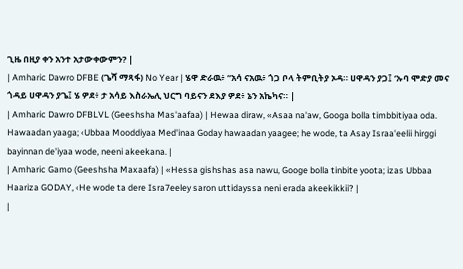ጊዜ በዚያ ቀን አንተ አታውቀውምን? |
| Amharic Dawro DFBE (ጌሻ ማጻፋ) No Year | ሄዋ ድራዉ፥ “አሳ ናአዉ፥ ጎጋ ቦላ ትምቢትያ ኦዳ። ሀዋዳን ያጋ፤ ‘ኡባ ሞድያ መና ጎዳይ ሀዋዳን ያጌ፤ ሄ ዎደ፥ ታ አሳይ እስራኤሊ ህርግ ባይናን ደእያ ዎደ፥ ኔን አኬካና። |
| Amharic Dawro DFBLVL (Geeshsha Mas'aafaa) | Hewaa diraw, «Asaa na'aw, Googa bolla timbbitiyaa oda. Hawaadan yaaga; ‹Ubbaa Mooddiyaa Med'inaa Goday hawaadan yaagee; he wode, ta Asay Israa'eelii hirggi bayinnan de'iyaa wode, neeni akeekana. |
| Amharic Gamo (Geeshsha Maxaafa) | «Hessa gishshas asa nawu, Googe bolla tinbite yoota; izas Ubbaa Haariza GODAY, ‹He wode ta dere Isra7eeley saron uttidayssa neni erada akeekikkii? |
|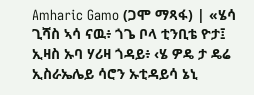Amharic Gamo (ጋሞ ማጻፋ) | «ሄሳ ጊሻስ ኣሳ ናዉ፥ ጎጌ ቦላ ቲንቢቴ ዮታ፤ ኢዛስ ኡባ ሃሪዛ ጎዳይ፥ ‹ሄ ዎዴ ታ ዴሬ ኢስራኤሌይ ሳሮን ኡቲዳይሳ ኔኒ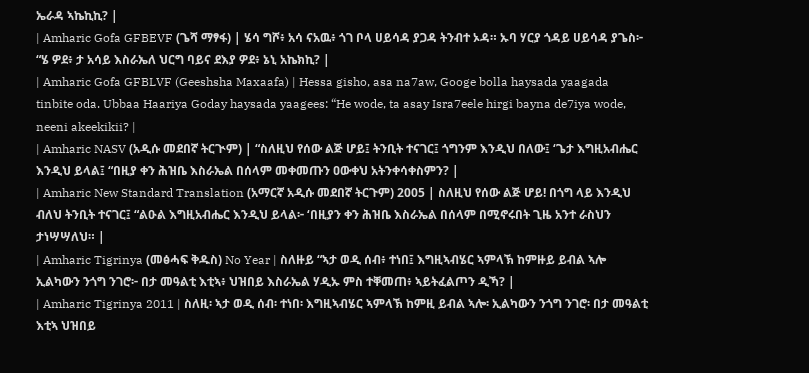ኤራዳ ኣኬኪኪ? |
| Amharic Gofa GFBEVF (ጌሻ ማፃፋ) | ሄሳ ግሾ፥ አሳ ናአዉ፥ ጎገ ቦላ ሀይሳዳ ያጋዳ ትንብተ ኦዳ። ኡባ ሃርያ ጎዳይ ሀይሳዳ ያጌስ፦ “ሄ ዎደ፥ ታ አሳይ እስራኤለ ህርግ ባይና ደእያ ዎደ፥ ኔኒ አኬክኪ? |
| Amharic Gofa GFBLVF (Geeshsha Maxaafa) | Hessa gisho, asa na7aw, Googe bolla haysada yaagada tinbite oda. Ubbaa Haariya Goday haysada yaagees: “He wode, ta asay Isra7eele hirgi bayna de7iya wode, neeni akeekikii? |
| Amharic NASV (አዲሱ መደበኛ ትርጒም) | “ስለዚህ የሰው ልጅ ሆይ፤ ትንቢት ተናገር፤ ጎግንም እንዲህ በለው፤ ‘ጌታ እግዚአብሔር እንዲህ ይላል፤ “በዚያ ቀን ሕዝቤ እስራኤል በሰላም መቀመጡን ዐውቀህ አትንቀሳቀስምን? |
| Amharic New Standard Translation (አማርኛ አዲሱ መደበኛ ትርጉም) 2005 | ስለዚህ የሰው ልጅ ሆይ! በጎግ ላይ እንዲህ ብለህ ትንቢት ተናገር፤ “ልዑል እግዚአብሔር እንዲህ ይላል፦ ‘በዚያን ቀን ሕዝቤ እስራኤል በሰላም በሚኖሩበት ጊዜ አንተ ራስህን ታነሣሣለህ። |
| Amharic Tigrinya (መፅሓፍ ቅዱስ) No Year | ስለዙይ “ኣታ ወዲ ሰብ፥ ተነበ፤ እግዚኣብሄር ኣምላኽ ከምዙይ ይብል ኣሎ ኢልካውን ንጎግ ንገሮ፦ በታ መዓልቲ እቲኣ፥ ህዝበይ እስራኤል ሃዲኡ ምስ ተቐመጠ፥ ኣይትፈልጦን ዲኻ? |
| Amharic Tigrinya 2011 | ስለዚ፡ ኣታ ወዲ ሰብ፡ ተነበ፡ እግዚኣብሄር ኣምላኽ ከምዚ ይብል ኣሎ፡ ኢልካውን ንጎግ ንገሮ፡ በታ መዓልቲ እቲኣ ህዝበይ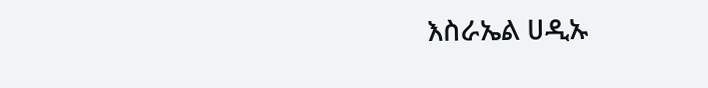እስራኤል ሀዲኡ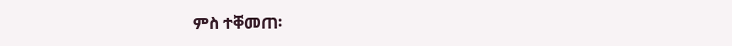ምስ ተቐመጠ፡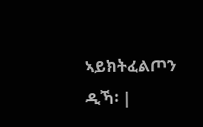ኣይክትፈልጦን ዲኻ፡ |